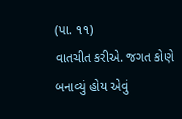(પા. ૧૧)
વાતચીત કરીએ. જગત કોણે બનાવ્યું હોય એવું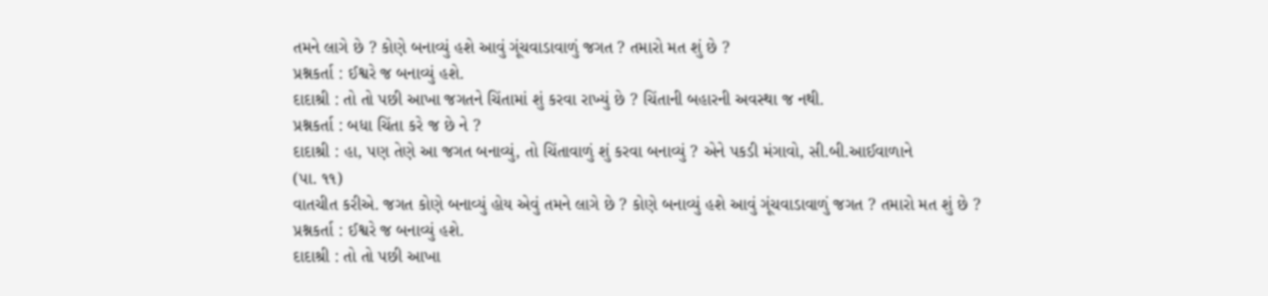તમને લાગે છે ? કોણે બનાવ્યું હશે આવું ગૂંચવાડાવાળું જગત ? તમારો મત શું છે ?
પ્રશ્નકર્તા : ઈશ્વરે જ બનાવ્યું હશે.
દાદાશ્રી : તો તો પછી આખા જગતને ચિંતામાં શું કરવા રાખ્યું છે ? ચિંતાની બહારની અવસ્થા જ નથી.
પ્રશ્નકર્તા : બધા ચિંતા કરે જ છે ને ?
દાદાશ્રી : હા, પણ તેણે આ જગત બનાવ્યું, તો ચિંતાવાળું શું કરવા બનાવ્યું ? એને પકડી મંગાવો, સી.બી.આઈવાળાને
(પા. ૧૧)
વાતચીત કરીએ. જગત કોણે બનાવ્યું હોય એવું તમને લાગે છે ? કોણે બનાવ્યું હશે આવું ગૂંચવાડાવાળું જગત ? તમારો મત શું છે ?
પ્રશ્નકર્તા : ઈશ્વરે જ બનાવ્યું હશે.
દાદાશ્રી : તો તો પછી આખા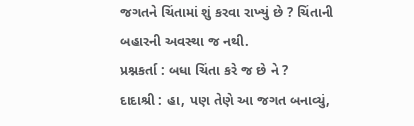જગતને ચિંતામાં શું કરવા રાખ્યું છે ? ચિંતાની બહારની અવસ્થા જ નથી.
પ્રશ્નકર્તા : બધા ચિંતા કરે જ છે ને ?
દાદાશ્રી : હા, પણ તેણે આ જગત બનાવ્યું,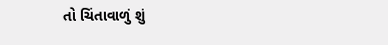તો ચિંતાવાળું શું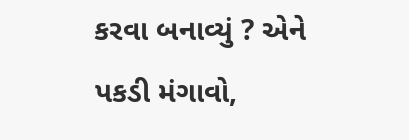કરવા બનાવ્યું ? એને પકડી મંગાવો,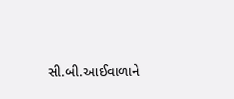સી.બી.આઈવાળાને